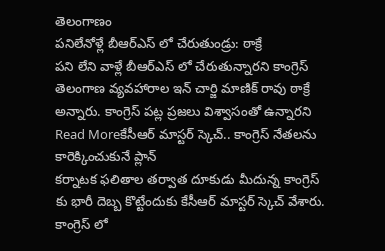తెలంగాణం
పనిలేనోళ్లే బీఆర్ఎస్ లో చేరుతుండ్రు: ఠాక్రే
పని లేని వాళ్లే బీఆర్ఎస్ లో చేరుతున్నారని కాంగ్రెస్ తెలంగాణ వ్యవహారాల ఇన్ చార్జి మాణిక్ రావు ఠాక్రే అన్నారు. కాంగ్రెస్ పట్ల ప్రజలు విశ్వాసంతో ఉన్నారని
Read Moreకేసీఆర్ మాస్టర్ స్కెచ్.. కాంగ్రెస్ నేతలను కారెక్కించుకునే ప్లాన్
కర్నాటక ఫలితాల తర్వాత దూకుడు మీదున్న కాంగ్రెస్ కు భారీ దెబ్బ కొట్టేందుకు కేసీఆర్ మాస్టర్ స్కెచ్ వేశారు. కాంగ్రెస్ లో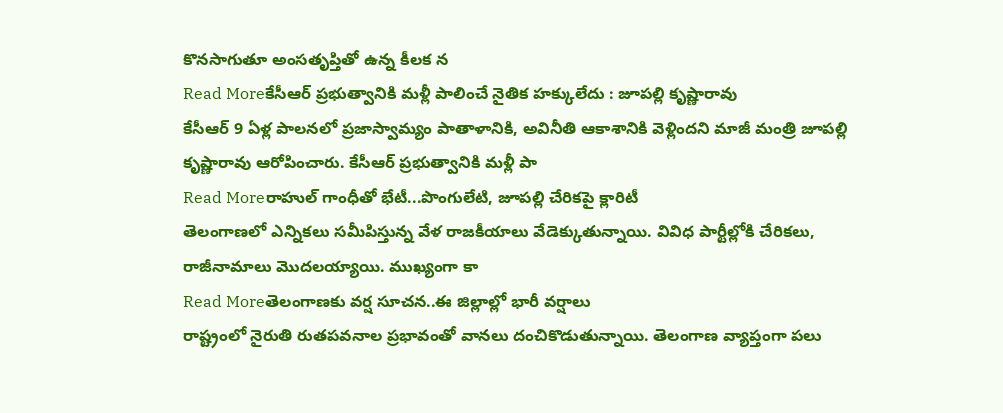కొనసాగుతూ అంసతృప్తితో ఉన్న కీలక న
Read Moreకేసీఆర్ ప్రభుత్వానికి మళ్లీ పాలించే నైతిక హక్కులేదు : జూపల్లి కృష్ణారావు
కేసీఆర్ 9 ఏళ్ల పాలనలో ప్రజాస్వామ్యం పాతాళానికి, అవినీతి ఆకాశానికి వెళ్లిందని మాజీ మంత్రి జూపల్లి కృష్ణారావు ఆరోపించారు. కేసీఆర్ ప్రభుత్వానికి మళ్లీ పా
Read Moreరాహుల్ గాంధీతో భేటీ...పొంగులేటి, జూపల్లి చేరికపై క్లారిటీ
తెలంగాణలో ఎన్నికలు సమీపిస్తున్న వేళ రాజకీయాలు వేడెక్కుతున్నాయి. వివిధ పార్టీల్లోకి చేరికలు, రాజీనామాలు మొదలయ్యాయి. ముఖ్యంగా కా
Read Moreతెలంగాణకు వర్ష సూచన..ఈ జిల్లాల్లో భారీ వర్షాలు
రాష్ట్రంలో నైరుతి రుతపవనాల ప్రభావంతో వానలు దంచికొడుతున్నాయి. తెలంగాణ వ్యాప్తంగా పలు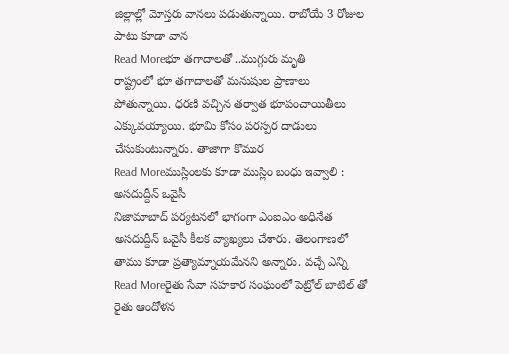జిల్లాల్లో మోస్తరు వానలు పడుతున్నాయి. రాబోయే 3 రోజుల పాటు కూడా వాన
Read Moreభూ తగాదాలతో ..ముగ్గురు మృతి
రాష్ట్రంలో భూ తగాదాలతో మనుషుల ప్రాణాలు పోతున్నాయి. ధరణి వచ్చిన తర్వాత భూపంచాయితీలు ఎక్కువయ్యాయి. భూమి కోసం పరస్పర దాడులు చేసుకుంటున్నారు. తాజాగా కొముర
Read Moreముస్లింలకు కూడా ముస్లిం బంధు ఇవ్వాలి : అసదుద్దీన్ ఒవైసీ
నిజామాబాద్ పర్యటనలో భాగంగా ఎంఐఎం అధినేత అసదుద్దీన్ ఒవైసీ కీలక వ్యాఖ్యలు చేశారు. తెలంగాణలో తాము కూడా ప్రత్యామ్నాయమేనని అన్నారు. వచ్చే ఎన్ని
Read Moreరైతు సేవా సహకార సంఘంలో పెట్రోల్ బాటిల్ తో రైతు ఆందోళన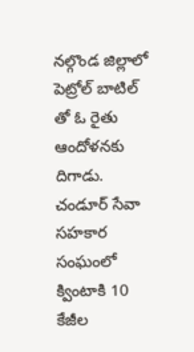నల్గొండ జిల్లాలో పెట్రోల్ బాటిల్ తో ఓ రైతు ఆందోళనకు దిగాడు. చండూర్ సేవా సహకార సంఘంలో క్వింటాకి 10 కేజీల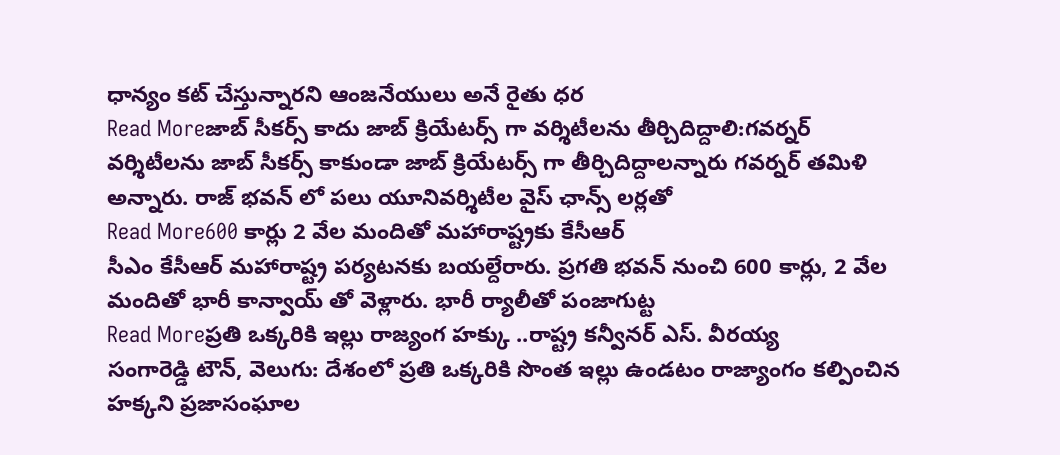ధాన్యం కట్ చేస్తున్నారని ఆంజనేయులు అనే రైతు ధర
Read Moreజాబ్ సీకర్స్ కాదు జాబ్ క్రియేటర్స్ గా వర్శిటీలను తీర్చిదిద్దాలి:గవర్నర్
వర్శిటీలను జాబ్ సీకర్స్ కాకుండా జాబ్ క్రియేటర్స్ గా తీర్చిదిద్దాలన్నారు గవర్నర్ తమిళి అన్నారు. రాజ్ భవన్ లో పలు యూనివర్శిటీల వైస్ ఛాన్స్ లర్లతో
Read More600 కార్లు 2 వేల మందితో మహారాష్ట్రకు కేసీఆర్
సీఎం కేసీఆర్ మహారాష్ట్ర పర్యటనకు బయల్దేరారు. ప్రగతి భవన్ నుంచి 600 కార్లు, 2 వేల మందితో భారీ కాన్వాయ్ తో వెళ్లారు. భారీ ర్యాలీతో పంజాగుట్ట
Read Moreప్రతి ఒక్కరికి ఇల్లు రాజ్యంగ హక్కు ..రాష్ట్ర కన్వీనర్ ఎస్. వీరయ్య
సంగారెడ్డి టౌన్, వెలుగు: దేశంలో ప్రతి ఒక్కరికి సొంత ఇల్లు ఉండటం రాజ్యాంగం కల్పించిన హక్కని ప్రజాసంఘాల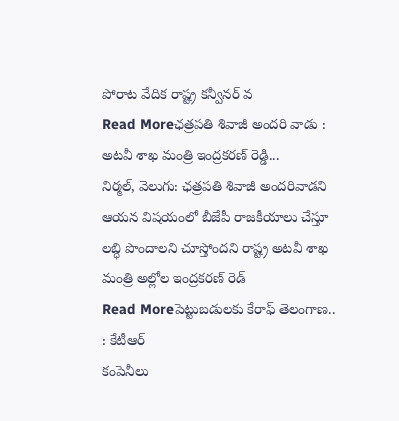పోరాట వేదిక రాష్ట్ర కన్వీనర్ వ
Read Moreఛత్రపతి శివాజీ అందరి వాడు : అటవీ శాఖ మంత్రి ఇంద్రకరణ్ రెడ్డి...
నిర్మల్, వెలుగు: ఛత్రపతి శివాజీ అందరివాడని ఆయన విషయంలో బీజేపీ రాజకీయాలు చేస్తూ లబ్ధి పొందాలని చూస్తోందని రాష్ట్ర అటవీ శాఖ మంత్రి అల్లోల ఇంద్రకరణ్ రెడ్
Read Moreపెట్టుబడులకు కేరాఫ్ తెలంగాణ.. : కేటీఆర్
కంపెనీలు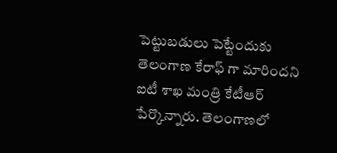పెట్టుబడులు పెట్టేందుకు తెలంగాణ కేరాఫ్ గా మారిందని ఐటీ శాఖ మంత్రి కేటీఆర్ పేర్కొన్నారు. తెలంగాణలో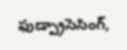ఫుడ్ప్రాసెసింగ్,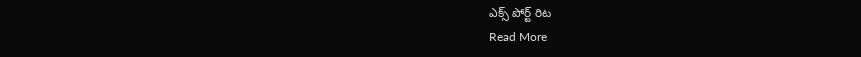ఎక్స్ పోర్ట్ రిట
Read More